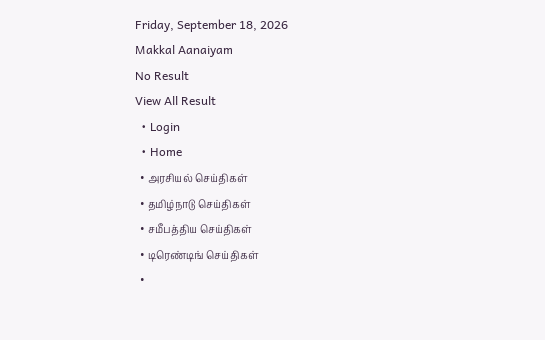Friday, September 18, 2026
Makkal Aanaiyam
No Result
View All Result
  • Login
  • Home
  • அரசியல் செய்திகள்
  • தமிழ்நாடு செய்திகள்
  • சமீபத்திய செய்திகள்
  • டிரெண்டிங் செய்திகள்
  •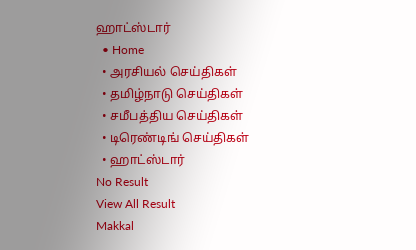ஹாட்ஸ்டார்
  • Home
  • அரசியல் செய்திகள்
  • தமிழ்நாடு செய்திகள்
  • சமீபத்திய செய்திகள்
  • டிரெண்டிங் செய்திகள்
  • ஹாட்ஸ்டார்
No Result
View All Result
Makkal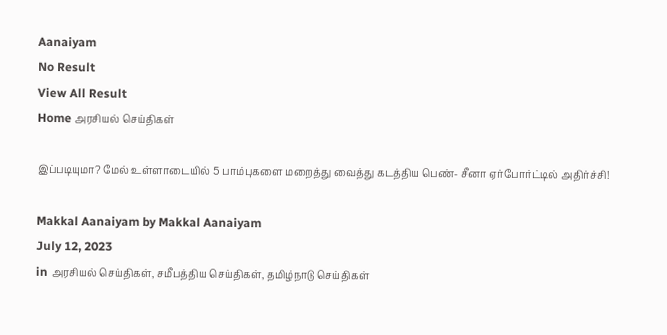Aanaiyam
No Result
View All Result
Home அரசியல் செய்திகள்

இப்படியுமா? மேல் உள்ளாடையில் 5 பாம்புகளை மறைத்து வைத்து கடத்திய பெண்- சீனா ஏர்போர்ட்டில் அதிர்ச்சி!

Makkal Aanaiyam by Makkal Aanaiyam
July 12, 2023
in அரசியல் செய்திகள், சமீபத்திய செய்திகள், தமிழ்நாடு செய்திகள்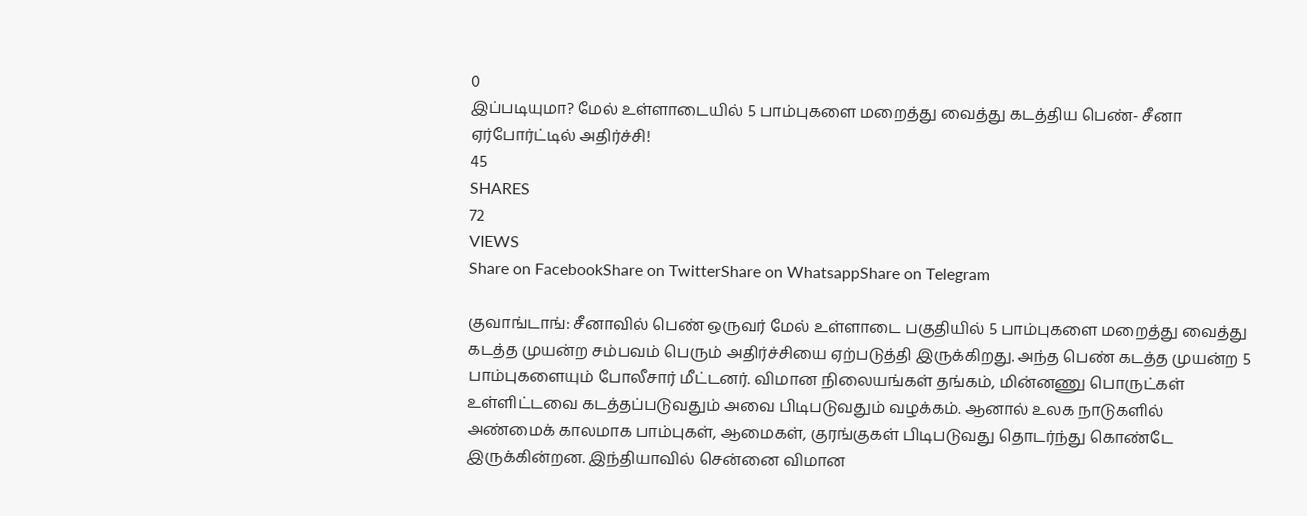0
இப்படியுமா? மேல் உள்ளாடையில் 5 பாம்புகளை மறைத்து வைத்து கடத்திய பெண்- சீனா ஏர்போர்ட்டில் அதிர்ச்சி!
45
SHARES
72
VIEWS
Share on FacebookShare on TwitterShare on WhatsappShare on Telegram

குவாங்டாங்: சீனாவில் பெண் ஒருவர் மேல் உள்ளாடை பகுதியில் 5 பாம்புகளை மறைத்து வைத்து கடத்த முயன்ற சம்பவம் பெரும் அதிர்ச்சியை ஏற்படுத்தி இருக்கிறது. அந்த பெண் கடத்த முயன்ற 5 பாம்புகளையும் போலீசார் மீட்டனர். விமான நிலையங்கள் தங்கம், மின்னணு பொருட்கள் உள்ளிட்டவை கடத்தப்படுவதும் அவை பிடிபடுவதும் வழக்கம். ஆனால் உலக நாடுகளில் அண்மைக் காலமாக பாம்புகள், ஆமைகள், குரங்குகள் பிடிபடுவது தொடர்ந்து கொண்டே இருக்கின்றன. இந்தியாவில் சென்னை விமான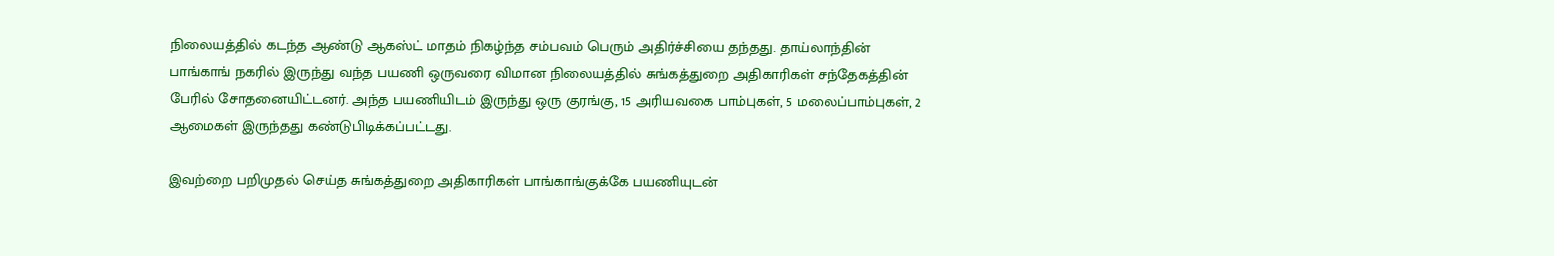நிலையத்தில் கடந்த ஆண்டு ஆகஸ்ட் மாதம் நிகழ்ந்த சம்பவம் பெரும் அதிர்ச்சியை தந்தது. தாய்லாந்தின் பாங்காங் நகரில் இருந்து வந்த பயணி ஒருவரை விமான நிலையத்தில் சுங்கத்துறை அதிகாரிகள் சந்தேகத்தின் பேரில் சோதனையிட்டனர். அந்த பயணியிடம் இருந்து ஒரு குரங்கு, 15 அரியவகை பாம்புகள், 5 மலைப்பாம்புகள், 2 ஆமைகள் இருந்தது கண்டுபிடிக்கப்பட்டது.

இவற்றை பறிமுதல் செய்த சுங்கத்துறை அதிகாரிகள் பாங்காங்குக்கே பயணியுடன்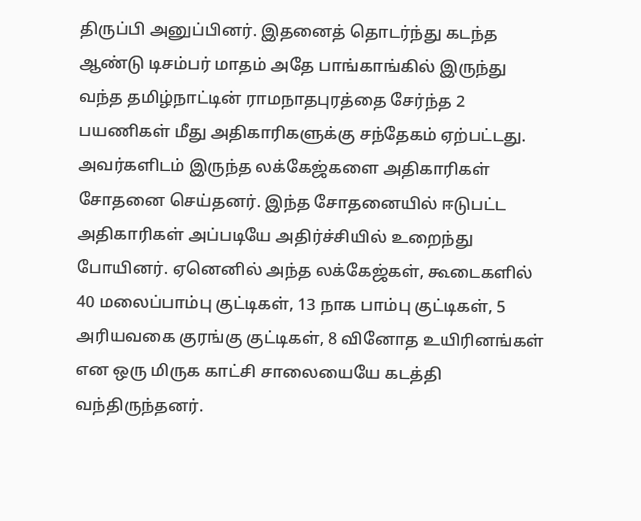திருப்பி அனுப்பினர். இதனைத் தொடர்ந்து கடந்த ஆண்டு டிசம்பர் மாதம் அதே பாங்காங்கில் இருந்து வந்த தமிழ்நாட்டின் ராமநாதபுரத்தை சேர்ந்த 2 பயணிகள் மீது அதிகாரிகளுக்கு சந்தேகம் ஏற்பட்டது. அவர்களிடம் இருந்த லக்கேஜ்களை அதிகாரிகள் சோதனை செய்தனர். இந்த சோதனையில் ஈடுபட்ட அதிகாரிகள் அப்படியே அதிர்ச்சியில் உறைந்து போயினர். ஏனெனில் அந்த லக்கேஜ்கள், கூடைகளில் 40 மலைப்பாம்பு குட்டிகள், 13 நாக பாம்பு குட்டிகள், 5 அரியவகை குரங்கு குட்டிகள், 8 வினோத உயிரினங்கள் என ஒரு மிருக காட்சி சாலையையே கடத்தி வந்திருந்தனர்.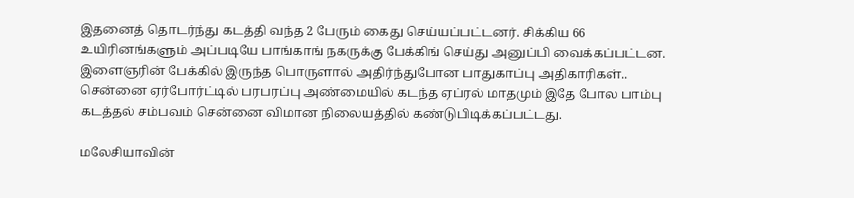இதனைத் தொடர்ந்து கடத்தி வந்த 2 பேரும் கைது செய்யப்பட்டனர். சிக்கிய 66 உயிரினங்களும் அப்படியே பாங்காங் நகருக்கு பேக்கிங் செய்து அனுப்பி வைக்கப்பட்டன. இளைஞரின் பேக்கில் இருந்த பொருளால் அதிர்ந்துபோன பாதுகாப்பு அதிகாரிகள்.. சென்னை ஏர்போர்ட்டில் பரபரப்பு அண்மையில் கடந்த ஏப்ரல் மாதமும் இதே போல பாம்பு கடத்தல் சம்பவம் சென்னை விமான நிலையத்தில் கண்டுபிடிக்கப்பட்டது.

மலேசியாவின்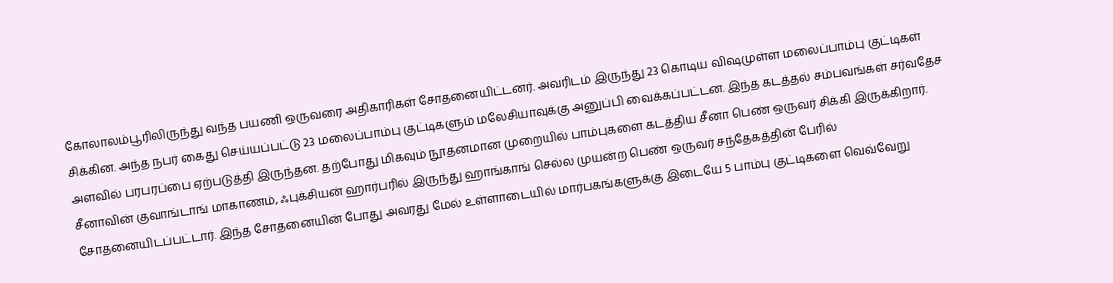கோலாலம்பூரிலிருந்து வந்த பயணி ஒருவரை அதிகாரிகள் சோதனையிட்டனர். அவரிடம் இருந்து 23 கொடிய விஷமுள்ள மலைப்பாம்பு குட்டிகள் சிக்கின. அந்த நபர் கைது செய்யப்பட்டு 23 மலைப்பாம்பு குட்டிகளும் மலேசியாவுக்கு அனுப்பி வைக்கப்பட்டன. இந்த கடத்தல் சம்பவங்கள் சர்வதேச அளவில் பரபரப்பை ஏற்படுத்தி இருந்தன. தற்போது மிகவும் நூதனமான முறையில் பாம்புகளை கடத்திய சீனா பெண் ஒருவர் சிக்கி இருக்கிறார். சீனாவின் குவாங்டாங் மாகாணம், ஃபுக்சியன் ஹார்பரில் இருந்து ஹாங்காங் செல்ல முயன்ற பெண் ஒருவர் சந்தேகத்தின் பேரில் சோதனையிடப்பட்டார். இந்த சோதனையின் போது அவரது மேல் உள்ளாடையில் மார்பகங்களுக்கு இடையே 5 பாம்பு குட்டிகளை வெவ்வேறு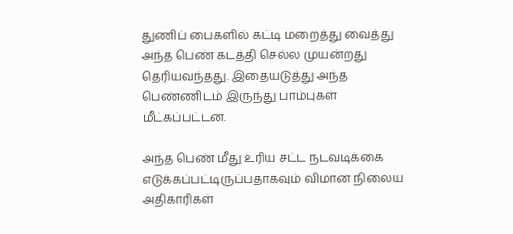துணிப் பைகளில் கட்டி மறைத்து வைத்து அந்த பெண் கடத்தி செல்ல முயன்றது தெரியவந்தது. இதையடுத்து அந்த பெண்ணிடம் இருந்து பாம்புகள் மீட்கப்பட்டன.

அந்த பெண் மீது உரிய சட்ட நடவடிக்கை எடுக்கப்பட்டிருப்பதாகவும் விமான நிலைய அதிகாரிகள்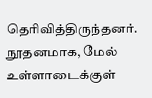தெரிவித்திருந்தனர். நூதனமாக, மேல் உள்ளாடைக்குள்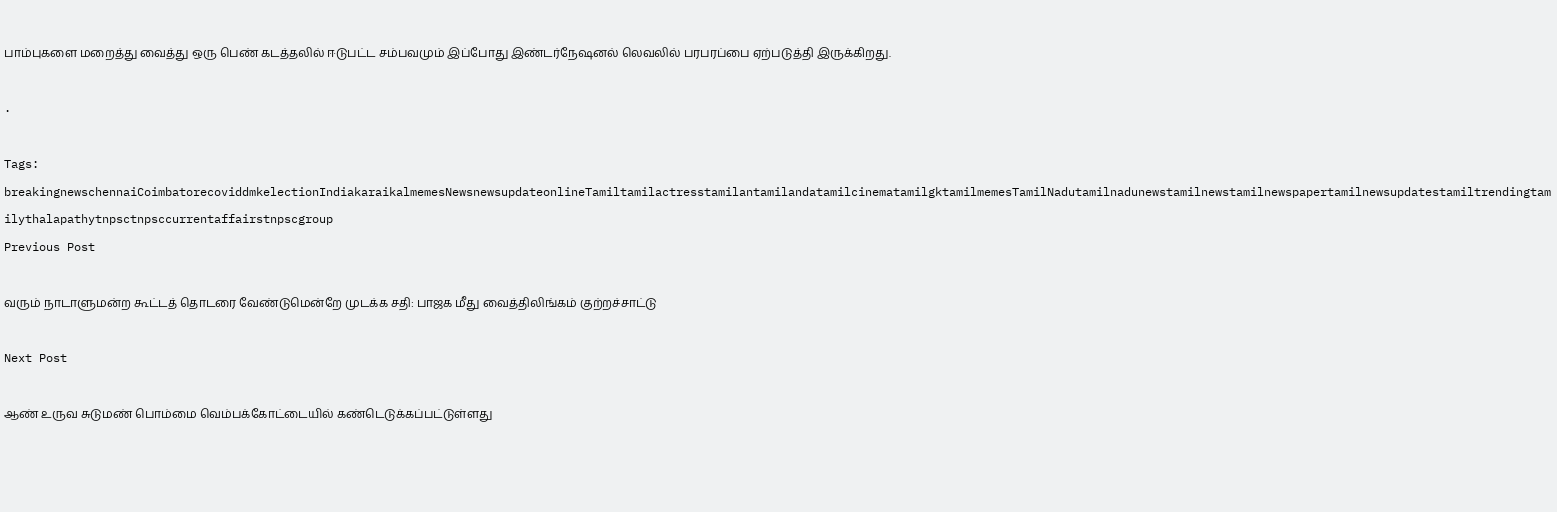பாம்புகளை மறைத்து வைத்து ஒரு பெண் கடத்தலில் ஈடுபட்ட சம்பவமும் இப்போது இண்டர்நேஷனல் லெவலில் பரபரப்பை ஏற்படுத்தி இருக்கிறது.

.

Tags: breakingnewschennaiCoimbatorecoviddmkelectionIndiakaraikalmemesNewsnewsupdateonlineTamiltamilactresstamilantamilandatamilcinematamilgktamilmemesTamilNadutamilnadunewstamilnewstamilnewspapertamilnewsupdatestamiltrendingtamilythalapathytnpsctnpsccurrentaffairstnpscgroup
Previous Post

வரும் நாடாளுமன்ற கூட்டத் தொடரை வேண்டுமென்றே முடக்க சதி: பாஜக மீது வைத்திலிங்கம் குற்றச்சாட்டு

Next Post

ஆண் உருவ சுடுமண் பொம்மை வெம்பக்கோட்டையில் கண்டெடுக்கப்பட்டுள்ளது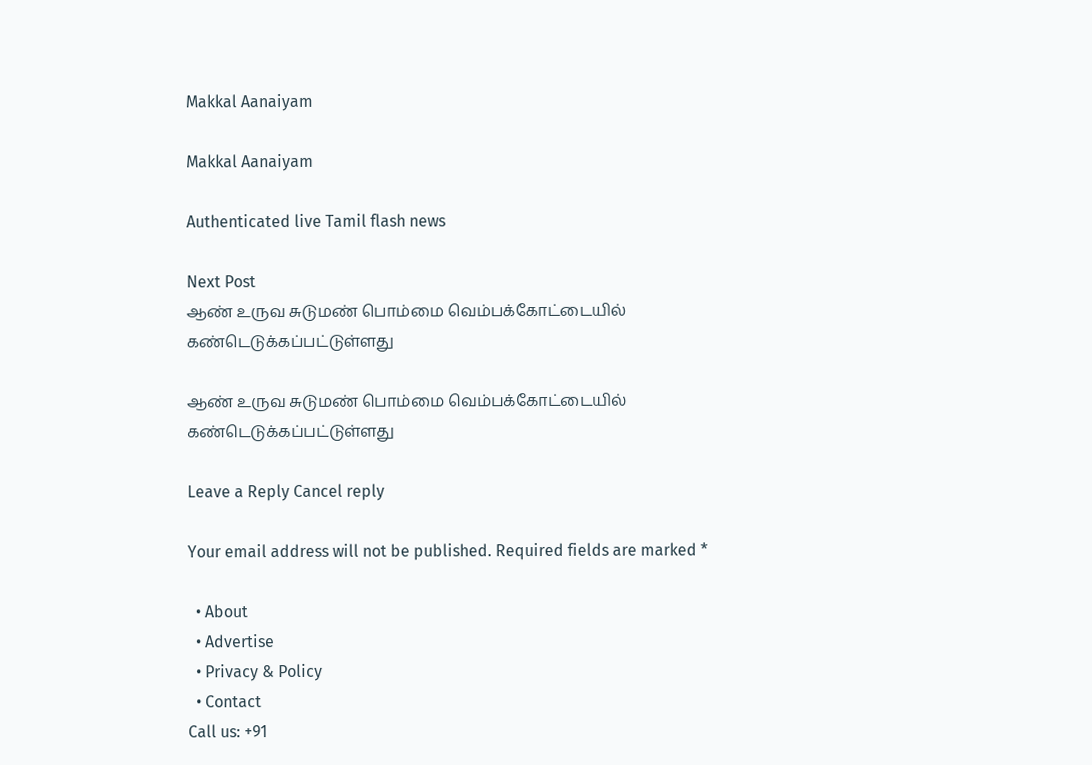Makkal Aanaiyam

Makkal Aanaiyam

Authenticated live Tamil flash news

Next Post
ஆண் உருவ சுடுமண் பொம்மை வெம்பக்கோட்டையில் கண்டெடுக்கப்பட்டுள்ளது

ஆண் உருவ சுடுமண் பொம்மை வெம்பக்கோட்டையில் கண்டெடுக்கப்பட்டுள்ளது

Leave a Reply Cancel reply

Your email address will not be published. Required fields are marked *

  • About
  • Advertise
  • Privacy & Policy
  • Contact
Call us: +91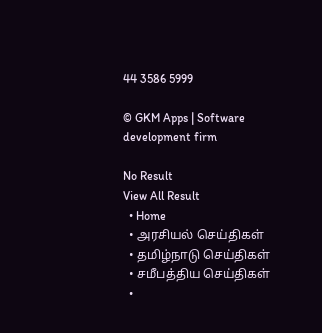44 3586 5999

© GKM Apps | Software development firm

No Result
View All Result
  • Home
  • அரசியல் செய்திகள்
  • தமிழ்நாடு செய்திகள்
  • சமீபத்திய செய்திகள்
  •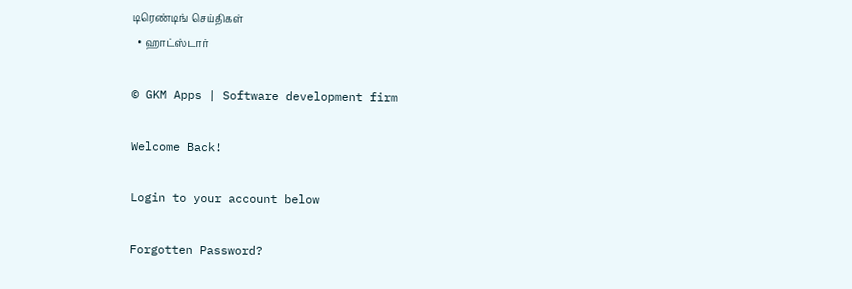டிரெண்டிங் செய்திகள்
  • ஹாட்ஸ்டார்

© GKM Apps | Software development firm

Welcome Back!

Login to your account below

Forgotten Password?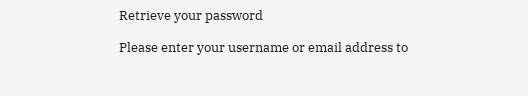Retrieve your password

Please enter your username or email address to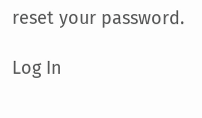reset your password.

Log In